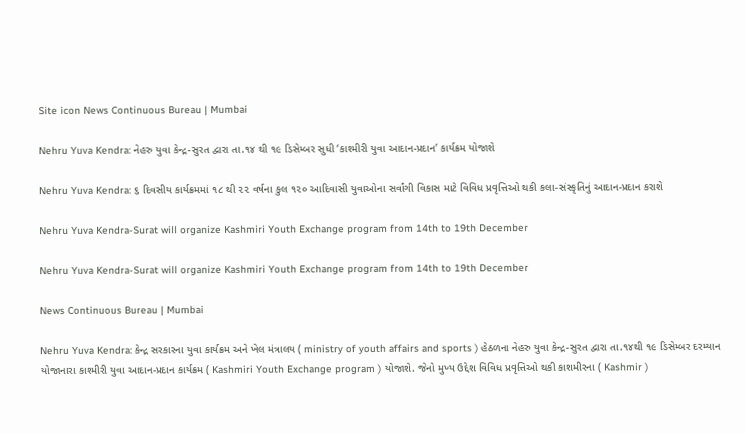Site icon News Continuous Bureau | Mumbai

Nehru Yuva Kendra: નેહરુ યુવા કેન્દ્ર-સુરત દ્વારા તા.૧૪ થી ૧૯ ડિસેમ્બર સુધી ‘કાશ્મીરી યુવા આદાન-પ્રદાન’ કાર્યક્રમ યોજાશે

Nehru Yuva Kendra: ૬ દિવસીય કાર્યક્રમમાં ૧૮ થી ૨૨ વર્ષના કુલ ૧૨૦ આદિવાસી યુવાઓના સર્વાંગી વિકાસ માટે વિવિધ પ્રવૃત્તિઓ થકી કલા-સંસ્કૃતિનું આદાન-પ્રદાન કરાશે

Nehru Yuva Kendra-Surat will organize Kashmiri Youth Exchange program from 14th to 19th December

Nehru Yuva Kendra-Surat will organize Kashmiri Youth Exchange program from 14th to 19th December

News Continuous Bureau | Mumbai

Nehru Yuva Kendra: કેન્દ્ર સરકારના યુવા કાર્યક્રમ અને ખેલ મંત્રાલય ( ministry of youth affairs and sports ) હેઠળના નેહરુ યુવા કેન્દ્ર-સુરત દ્વારા તા.૧૪થી ૧૯ ડિસેમ્બર દરમ્યાન યોજાનારા કાશ્મીરી યુવા આદાન-પ્રદાન કાર્યક્રમ ( Kashmiri Youth Exchange program ) યોજાશે. જેનો મુખ્ય ઉદ્દેશ વિવિધ પ્રવૃત્તિઓ થકી કાશમીરના ( Kashmir )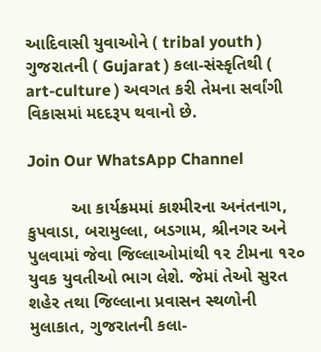આદિવાસી યુવાઓને ( tribal youth ) ગુજરાતની ( Gujarat ) કલા-સંસ્કૃતિથી ( art-culture ) અવગત કરી તેમના સર્વાંગી વિકાસમાં મદદરૂપ થવાનો છે.

Join Our WhatsApp Channel

         આ કાર્યક્રમમાં કાશ્મીરના અનંતનાગ, કુપવાડા, બરામુલ્લા, બડગામ, શ્રીનગર અને પુલવામાં જેવા જિલ્લાઓમાંથી ૧૨ ટીમના ૧૨૦ યુવક યુવતીઓ ભાગ લેશે. જેમાં તેઓ સુરત શહેર તથા જિલ્લાના પ્રવાસન સ્થળોની મુલાકાત, ગુજરાતની કલા-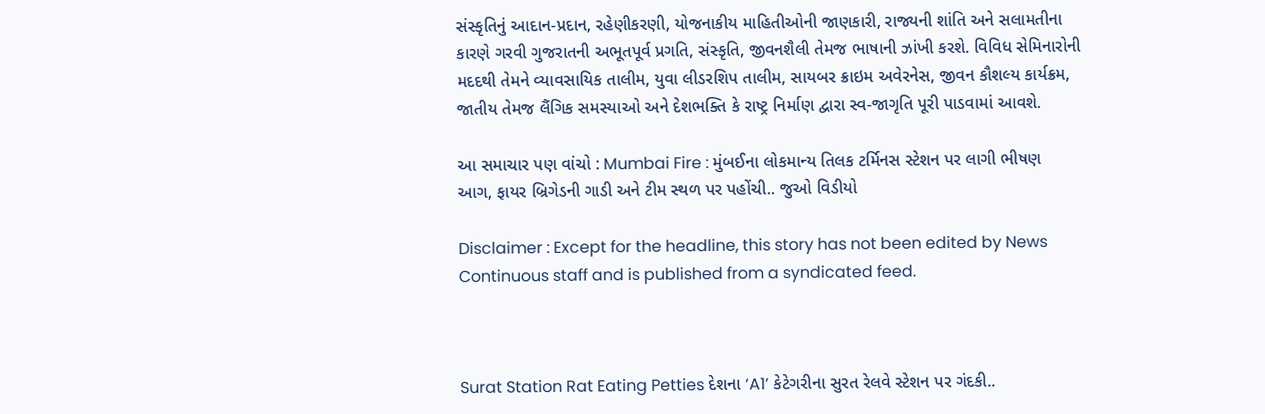સંસ્કૃતિનું આદાન-પ્રદાન, રહેણીકરણી, યોજનાકીય માહિતીઓની જાણકારી, રાજ્યની શાંતિ અને સલામતીના કારણે ગરવી ગુજરાતની અભૂતપૂર્વ પ્રગતિ, સંસ્કૃતિ, જીવનશૈલી તેમજ ભાષાની ઝાંખી કરશે. વિવિધ સેમિનારોની મદદથી તેમને વ્યાવસાયિક તાલીમ, યુવા લીડરશિપ તાલીમ, સાયબર ક્રાઇમ અવેરનેસ, જીવન કૌશલ્ય કાર્યક્રમ, જાતીય તેમજ લૈંગિક સમસ્યાઓ અને દેશભક્તિ કે રાષ્ટ્ર નિર્માણ દ્વારા સ્વ-જાગૃતિ પૂરી પાડવામાં આવશે.

આ સમાચાર પણ વાંચો : Mumbai Fire : મુંબઈના લોકમાન્ય તિલક ટર્મિનસ સ્ટેશન પર લાગી ભીષણ આગ, ફાયર બ્રિગેડની ગાડી અને ટીમ સ્થળ પર પહોંચી.. જુઓ વિડીયો

Disclaimer : Except for the headline, this story has not been edited by News Continuous staff and is published from a syndicated feed.



Surat Station Rat Eating Petties દેશના ‘A1’ કેટેગરીના સુરત રેલવે સ્ટેશન પર ગંદકી..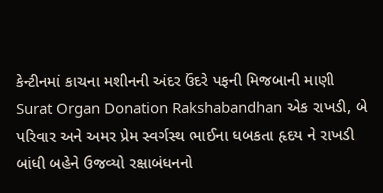કેન્ટીનમાં કાચના મશીનની અંદર ઉંદરે પફની મિજબાની માણી
Surat Organ Donation Rakshabandhan એક રાખડી, બે પરિવાર અને અમર પ્રેમ સ્વર્ગસ્થ ભાઈના ધબકતા હૃદય ને રાખડી બાંધી બહેને ઉજવ્યો રક્ષાબંધનનો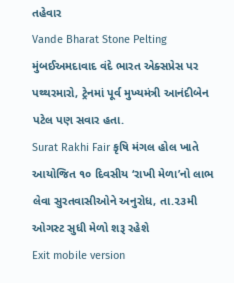તહેવાર
Vande Bharat Stone Pelting મુંબઈઅમદાવાદ વંદે ભારત એક્સપ્રેસ પર પથ્થરમારો, ટ્રેનમાં પૂર્વ મુખ્યમંત્રી આનંદીબેન પટેલ પણ સવાર હતા.
Surat Rakhi Fair કૃષિ મંગલ હોલ ખાતે આયોજિત ૧૦ દિવસીય ‘રાખી મેળા’નો લાભ લેવા સુરતવાસીઓને અનુરોધ, તા.૨૩મી ઓગસ્ટ સુધી મેળો શરૂ રહેશે
Exit mobile version